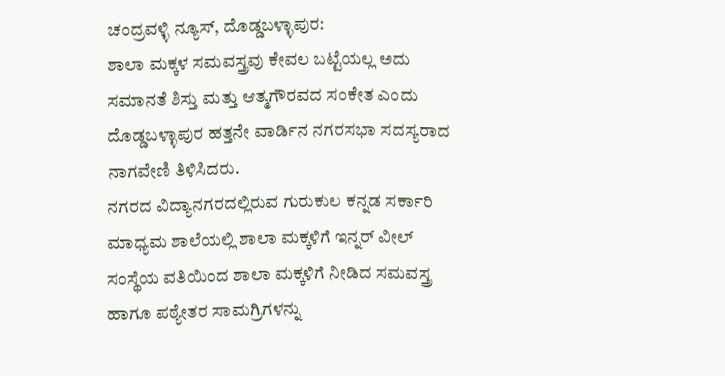ಚಂದ್ರವಳ್ಳಿ ನ್ಯೂಸ್, ದೊಡ್ಡಬಳ್ಳಾಪುರ:
ಶಾಲಾ ಮಕ್ಕಳ ಸಮವಸ್ತ್ರವು ಕೇವಲ ಬಟ್ಟೆಯಲ್ಲ ಅದು ಸಮಾನತೆ ಶಿಸ್ತು ಮತ್ತು ಆತ್ಮಗೌರವದ ಸಂಕೇತ ಎಂದು ದೊಡ್ಡಬಳ್ಳಾಪುರ ಹತ್ತನೇ ವಾರ್ಡಿನ ನಗರಸಭಾ ಸದಸ್ಯರಾದ ನಾಗವೇಣಿ ತಿಳಿಸಿದರು.
ನಗರದ ವಿದ್ಯಾನಗರದಲ್ಲಿರುವ ಗುರುಕುಲ ಕನ್ನಡ ಸರ್ಕಾರಿ ಮಾಧ್ಯಮ ಶಾಲೆಯಲ್ಲಿ ಶಾಲಾ ಮಕ್ಕಳಿಗೆ ಇನ್ನರ್ ವೀಲ್ ಸಂಸ್ಥೆಯ ವತಿಯಿಂದ ಶಾಲಾ ಮಕ್ಕಳಿಗೆ ನೀಡಿದ ಸಮವಸ್ತ್ರ ಹಾಗೂ ಪಠ್ಯೇತರ ಸಾಮಗ್ರಿಗಳನ್ನು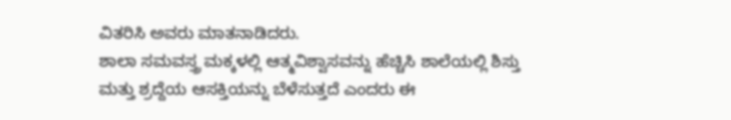ವಿತರಿಸಿ ಅವರು ಮಾತನಾಡಿದರು.
ಶಾಲಾ ಸಮವಸ್ತ್ರ ಮಕ್ಕಳಲ್ಲಿ ಆತ್ಮವಿಶ್ವಾಸವನ್ನು ಹೆಚ್ಚಿಸಿ ಶಾಲೆಯಲ್ಲಿ ಶಿಸ್ತು ಮತ್ತು ಶ್ರದ್ದೆಯ ಆಸಕ್ತಿಯನ್ನು ಬೆಳೆಸುತ್ತದೆ ಎಂದರು ಈ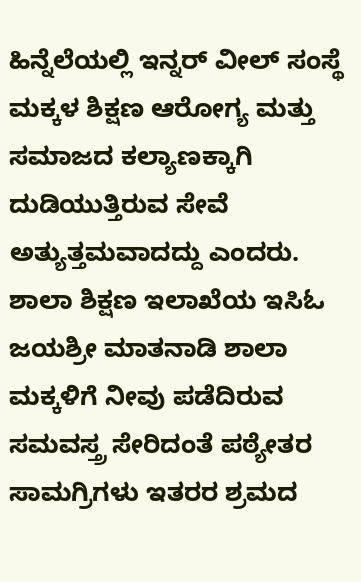ಹಿನ್ನೆಲೆಯಲ್ಲಿ ಇನ್ನರ್ ವೀಲ್ ಸಂಸ್ಥೆ ಮಕ್ಕಳ ಶಿಕ್ಷಣ ಆರೋಗ್ಯ ಮತ್ತು ಸಮಾಜದ ಕಲ್ಯಾಣಕ್ಕಾಗಿ ದುಡಿಯುತ್ತಿರುವ ಸೇವೆ ಅತ್ಯುತ್ತಮವಾದದ್ದು ಎಂದರು.
ಶಾಲಾ ಶಿಕ್ಷಣ ಇಲಾಖೆಯ ಇಸಿಓ ಜಯಶ್ರೀ ಮಾತನಾಡಿ ಶಾಲಾ ಮಕ್ಕಳಿಗೆ ನೀವು ಪಡೆದಿರುವ ಸಮವಸ್ತ್ರ ಸೇರಿದಂತೆ ಪಠ್ಯೇತರ ಸಾಮಗ್ರಿಗಳು ಇತರರ ಶ್ರಮದ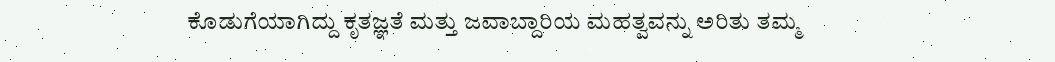ಕೊಡುಗೆಯಾಗಿದ್ದು ಕೃತಜ್ಞತೆ ಮತ್ತು ಜವಾಬ್ದಾರಿಯ ಮಹತ್ವವನ್ನು ಅರಿತು ತಮ್ಮ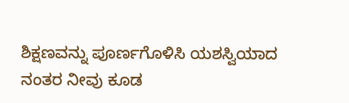ಶಿಕ್ಷಣವನ್ನು ಪೂರ್ಣಗೊಳಿಸಿ ಯಶಸ್ವಿಯಾದ ನಂತರ ನೀವು ಕೂಡ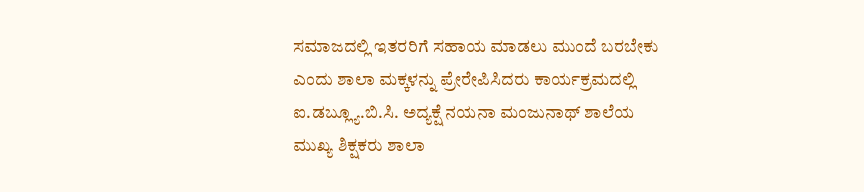ಸಮಾಜದಲ್ಲಿ ಇತರರಿಗೆ ಸಹಾಯ ಮಾಡಲು ಮುಂದೆ ಬರಬೇಕು ಎಂದು ಶಾಲಾ ಮಕ್ಕಳನ್ನು ಪ್ರೇರೇಪಿಸಿದರು ಕಾರ್ಯಕ್ರಮದಲ್ಲಿ ಐ.ಡಬ್ಲ್ಯೂ.ಬಿ.ಸಿ. ಅದ್ಯಕ್ಷೆ ನಯನಾ ಮಂಜುನಾಥ್ ಶಾಲೆಯ ಮುಖ್ಯ ಶಿಕ್ಷಕರು ಶಾಲಾ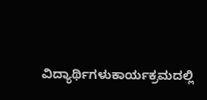ವಿದ್ಯಾರ್ಥಿಗಳುಕಾರ್ಯಕ್ರಮದಲ್ಲಿ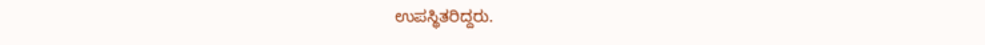ಉಪಸ್ಥಿತರಿದ್ದರು.